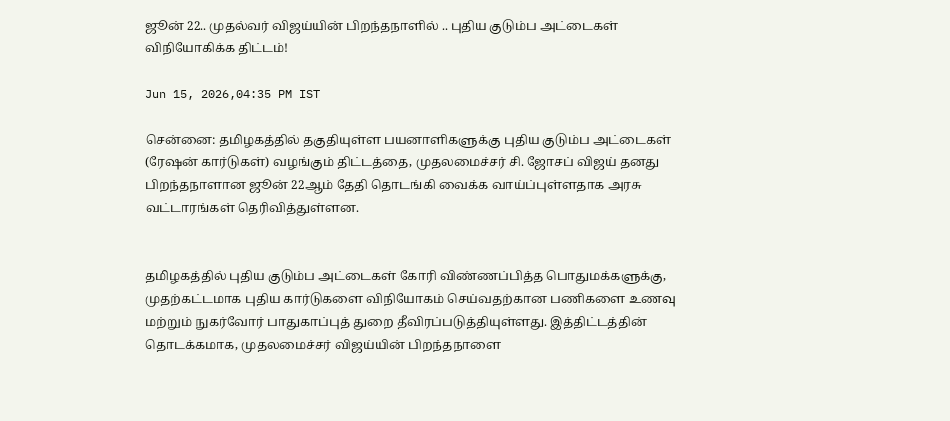ஜூன் 22.. முதல்வர் விஜய்யின் பிறந்தநாளில் .. புதிய குடும்ப அட்டைகள் விநியோகிக்க திட்டம்!

Jun 15, 2026,04:35 PM IST

சென்னை: தமிழகத்தில் தகுதியுள்ள பயனாளிகளுக்கு புதிய குடும்ப அட்டைகள் (ரேஷன் கார்டுகள்) வழங்கும் திட்டத்தை, முதலமைச்சர் சி. ஜோசப் விஜய் தனது பிறந்தநாளான ஜூன் 22ஆம் தேதி தொடங்கி வைக்க வாய்ப்புள்ளதாக அரசு வட்டாரங்கள் தெரிவித்துள்ளன.


தமிழகத்தில் புதிய குடும்ப அட்டைகள் கோரி விண்ணப்பித்த பொதுமக்களுக்கு, முதற்கட்டமாக புதிய கார்டுகளை விநியோகம் செய்வதற்கான பணிகளை உணவு மற்றும் நுகர்வோர் பாதுகாப்புத் துறை தீவிரப்படுத்தியுள்ளது. இத்திட்டத்தின் தொடக்கமாக, முதலமைச்சர் விஜய்யின் பிறந்தநாளை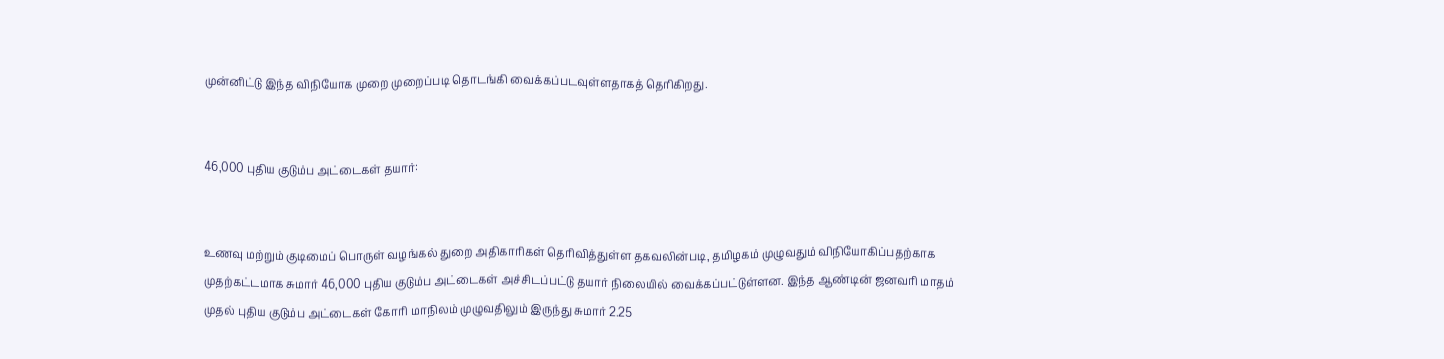முன்னிட்டு இந்த விநியோக முறை முறைப்படி தொடங்கி வைக்கப்படவுள்ளதாகத் தெரிகிறது.


46,000 புதிய குடும்ப அட்டைகள் தயார்:


உணவு மற்றும் குடிமைப் பொருள் வழங்கல் துறை அதிகாரிகள் தெரிவித்துள்ள தகவலின்படி, தமிழகம் முழுவதும் விநியோகிப்பதற்காக முதற்கட்டமாக சுமார் 46,000 புதிய குடும்ப அட்டைகள் அச்சிடப்பட்டு தயார் நிலையில் வைக்கப்பட்டுள்ளன. இந்த ஆண்டின் ஜனவரி மாதம் முதல் புதிய குடும்ப அட்டைகள் கோரி மாநிலம் முழுவதிலும் இருந்து சுமார் 2.25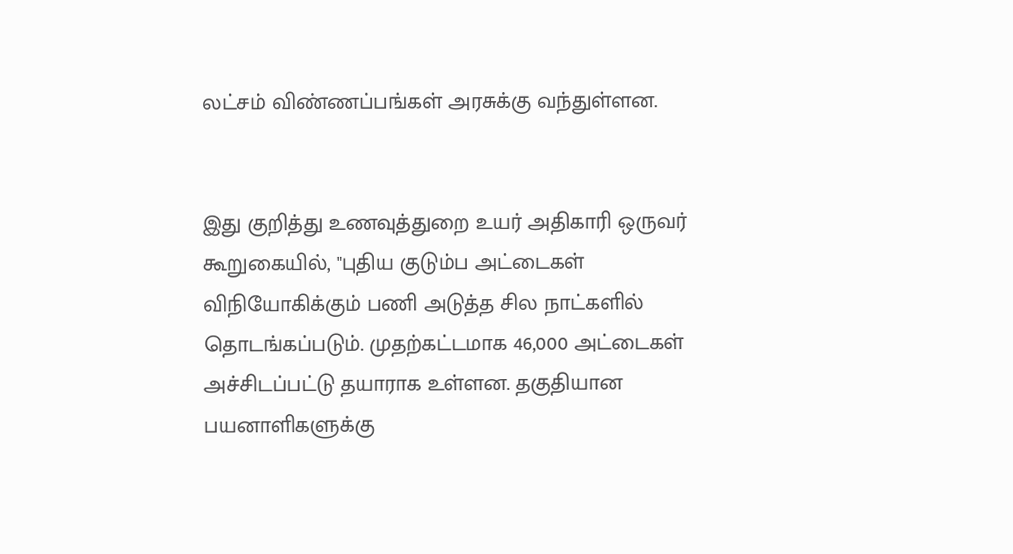லட்சம் விண்ணப்பங்கள் அரசுக்கு வந்துள்ளன.


இது குறித்து உணவுத்துறை உயர் அதிகாரி ஒருவர் கூறுகையில், "புதிய குடும்ப அட்டைகள் விநியோகிக்கும் பணி அடுத்த சில நாட்களில் தொடங்கப்படும். முதற்கட்டமாக 46,000 அட்டைகள் அச்சிடப்பட்டு தயாராக உள்ளன. தகுதியான பயனாளிகளுக்கு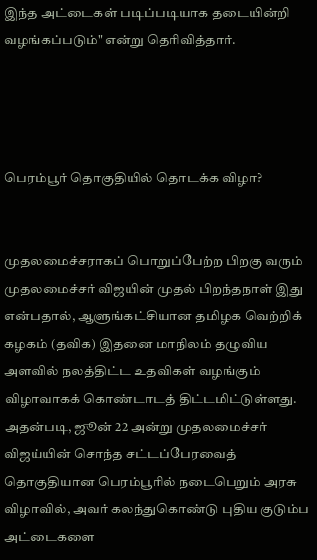இந்த அட்டைகள் படிப்படியாக தடையின்றி வழங்கப்படும்" என்று தெரிவித்தார்.




பெரம்பூர் தொகுதியில் தொடக்க விழா?


முதலமைச்சராகப் பொறுப்பேற்ற பிறகு வரும் முதலமைச்சர் விஜயின் முதல் பிறந்தநாள் இது என்பதால், ஆளுங்கட்சியான தமிழக வெற்றிக் கழகம் (தவிக) இதனை மாநிலம் தழுவிய அளவில் நலத்திட்ட உதவிகள் வழங்கும் விழாவாகக் கொண்டாடத் திட்டமிட்டுள்ளது. அதன்படி, ஜூன் 22 அன்று முதலமைச்சர் விஜய்யின் சொந்த சட்டப்பேரவைத் தொகுதியான பெரம்பூரில் நடைபெறும் அரசு விழாவில், அவர் கலந்துகொண்டு புதிய குடும்ப அட்டைகளை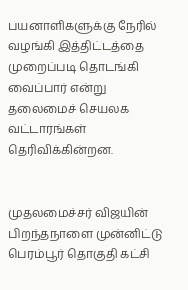பயனாளிகளுக்கு நேரில் வழங்கி இத்திட்டத்தை முறைப்படி தொடங்கி வைப்பார் என்று தலைமைச் செயலக வட்டாரங்கள் தெரிவிக்கின்றன.


முதலமைச்சர் விஜயின் பிறந்தநாளை முன்னிட்டு பெரம்பூர் தொகுதி கட்சி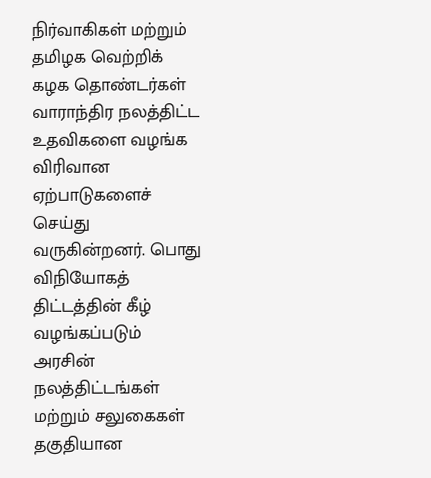நிர்வாகிகள் மற்றும் தமிழக வெற்றிக் கழக தொண்டர்கள் வாராந்திர நலத்திட்ட உதவிகளை வழங்க விரிவான ஏற்பாடுகளைச் செய்து வருகின்றனர். பொது விநியோகத் திட்டத்தின் கீழ் வழங்கப்படும் அரசின் நலத்திட்டங்கள் மற்றும் சலுகைகள் தகுதியான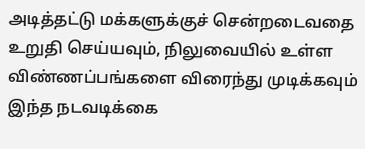அடித்தட்டு மக்களுக்குச் சென்றடைவதை உறுதி செய்யவும், நிலுவையில் உள்ள விண்ணப்பங்களை விரைந்து முடிக்கவும் இந்த நடவடிக்கை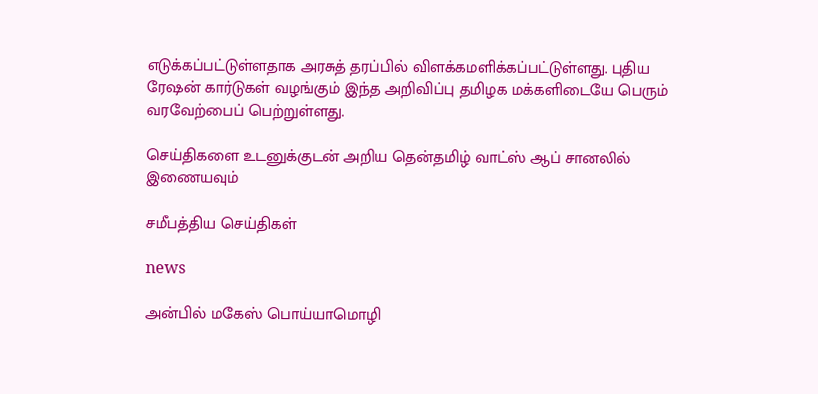எடுக்கப்பட்டுள்ளதாக அரசுத் தரப்பில் விளக்கமளிக்கப்பட்டுள்ளது. புதிய ரேஷன் கார்டுகள் வழங்கும் இந்த அறிவிப்பு தமிழக மக்களிடையே பெரும் வரவேற்பைப் பெற்றுள்ளது.

செய்திகளை உடனுக்குடன் அறிய தென்தமிழ் வாட்ஸ் ஆப் சானலில் இணையவும்

சமீபத்திய செய்திகள்

news

அன்பில் மகேஸ் பொய்யாமொழி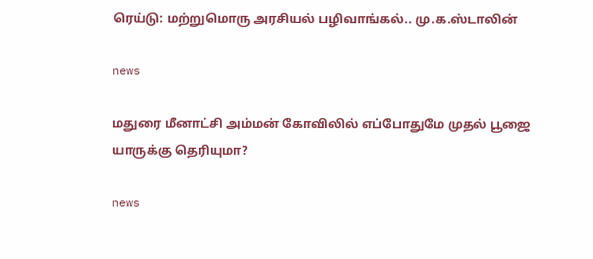ரெய்டு: மற்றுமொரு அரசியல் பழிவாங்கல்.. மு.க.ஸ்டாலின்

news

மதுரை மீனாட்சி அம்மன் கோவிலில் எப்போதுமே முதல் பூஜை யாருக்கு தெரியுமா?

news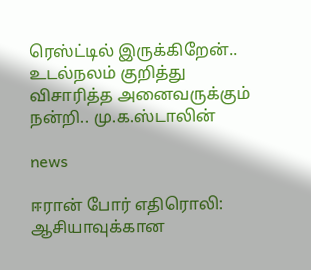ரெஸ்ட்டில் இருக்கிறேன்.. உடல்நலம் குறித்து விசாரித்த அனைவருக்கும் நன்றி.. மு.க.ஸ்டாலின்

news

ஈரான் போர் எதிரொலி: ஆசியாவுக்கான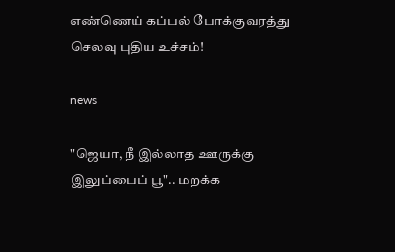எண்ணெய் கப்பல் போக்குவரத்து செலவு புதிய உச்சம்!

news

"ஜெயா, நீ இல்லாத ஊருக்கு இலுப்பைப் பூ".. மறக்க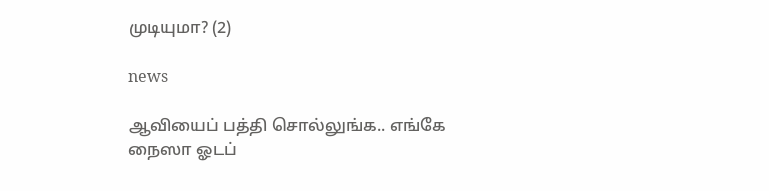முடியுமா? (2)

news

ஆவியைப் பத்தி சொல்லுங்க.. எங்கே நைஸா ஓடப்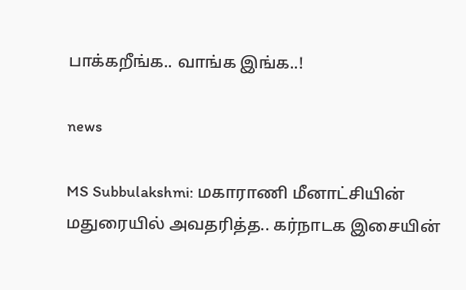பாக்கறீங்க.. வாங்க இங்க..!

news

MS Subbulakshmi: மகாராணி மீனாட்சியின் மதுரையில் அவதரித்த.. கர்நாடக இசையின்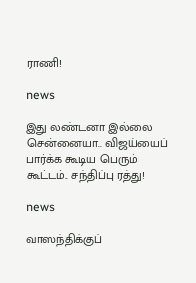ராணி!

news

இது லண்டனா இல்லை சென்னையா.. விஜய்யைப் பார்க்க கூடிய பெரும் கூட்டம்.. சந்திப்பு ரத்து!

news

வாஸந்திக்குப்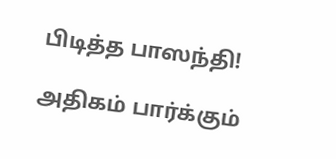பிடித்த பாஸந்தி!

அதிகம் பார்க்கும்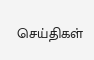செய்திகள்